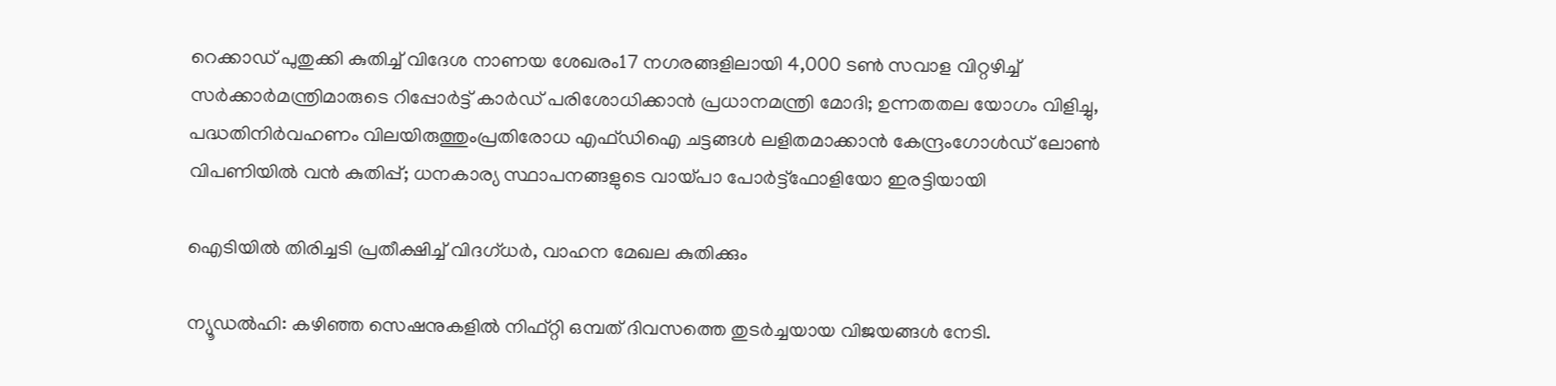റെക്കാഡ് പുതുക്കി കുതിച്ച്‌ വിദേശ നാണയ ശേഖരം17 നഗരങ്ങളിലായി 4,000 ടൺ സവാള വിറ്റഴിച്ച് സർക്കാർമന്ത്രിമാരുടെ റിപ്പോർട്ട് കാർഡ് പരിശോധിക്കാൻ പ്രധാനമന്ത്രി മോദി; ഉന്നതതല യോഗം വിളിച്ചു, പദ്ധതിനിർവഹണം വിലയിരുത്തുംപ്രതിരോധ എഫ്ഡിഐ ചട്ടങ്ങള്‍ ലളിതമാക്കാൻ കേന്ദ്രംഗോള്‍ഡ് ലോണ്‍ വിപണിയില്‍ വന്‍ കുതിപ്പ്; ധനകാര്യ സ്ഥാപനങ്ങളുടെ വായ്പാ പോര്‍ട്ട്ഫോളിയോ ഇരട്ടിയായി

ഐടിയില്‍ തിരിച്ചടി പ്രതീക്ഷിച്ച് വിദഗ്ധര്‍, വാഹന മേഖല കുതിക്കും

ന്യൂഡല്‍ഹി: കഴിഞ്ഞ സെഷനുകളില്‍ നിഫ്റ്റി ഒമ്പത് ദിവസത്തെ തുടര്‍ച്ചയായ വിജയങ്ങള്‍ നേടി.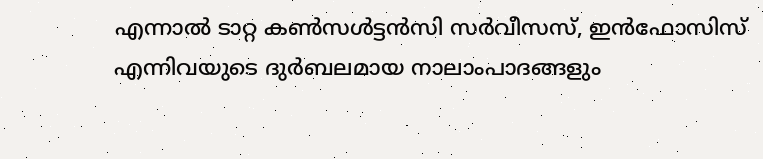എന്നാല്‍ ടാറ്റ കണ്‍സള്‍ട്ടന്‍സി സര്‍വീസസ്, ഇന്‍ഫോസിസ് എന്നിവയുടെ ദുര്‍ബലമായ നാലാംപാദങ്ങളും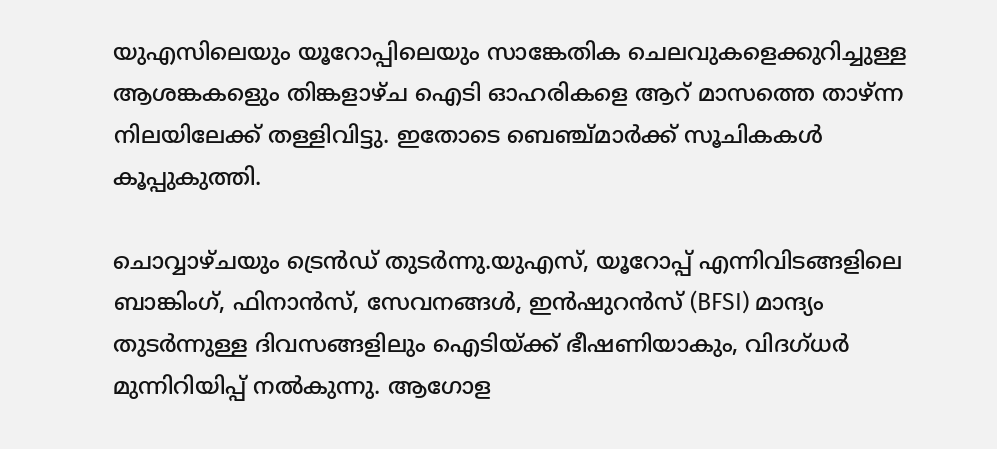യുഎസിലെയും യൂറോപ്പിലെയും സാങ്കേതിക ചെലവുകളെക്കുറിച്ചുള്ള ആശങ്കകളെും തിങ്കളാഴ്ച ഐടി ഓഹരികളെ ആറ് മാസത്തെ താഴ്ന്ന നിലയിലേക്ക് തള്ളിവിട്ടു. ഇതോടെ ബെഞ്ച്മാര്‍ക്ക് സൂചികകള്‍ കൂപ്പുകുത്തി.

ചൊവ്വാഴ്ചയും ട്രെന്‍ഡ് തുടര്‍ന്നു.യുഎസ്, യൂറോപ്പ് എന്നിവിടങ്ങളിലെ ബാങ്കിംഗ്, ഫിനാന്‍സ്, സേവനങ്ങള്‍, ഇന്‍ഷുറന്‍സ് (BFSI) മാന്ദ്യം തുടര്‍ന്നുള്ള ദിവസങ്ങളിലും ഐടിയ്ക്ക് ഭീഷണിയാകും, വിദഗ്ധര്‍ മുന്നിറിയിപ്പ് നല്‍കുന്നു. ആഗോള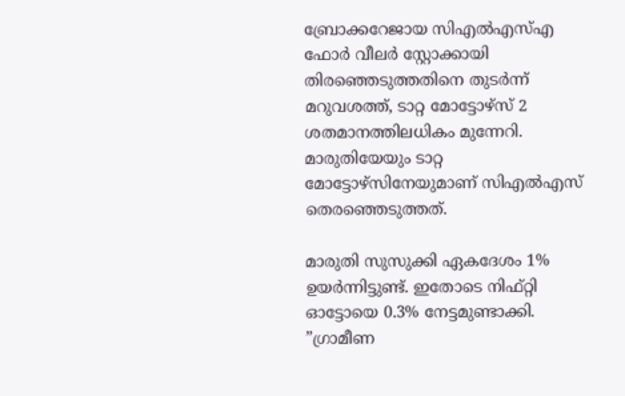ബ്രോക്കറേജായ സിഎല്‍എസ്എ ഫോര്‍ വീലര്‍ സ്റ്റോക്കായി തിരഞ്ഞെടുത്തതിനെ തുടര്‍ന്ന്
മറുവശത്ത്, ടാറ്റ മോട്ടോഴ്സ് 2 ശതമാനത്തിലധികം മുന്നേറി. മാരുതിയേയും ടാറ്റ മോട്ടോഴ്‌സിനേയുമാണ് സിഎല്‍എസ് തെരഞ്ഞെടുത്തത്.

മാരുതി സുസുക്കി ഏകദേശം 1% ഉയര്‍ന്നിട്ടുണ്ട്. ഇതോടെ നിഫ്റ്റി ഓട്ടോയെ 0.3% നേട്ടമുണ്ടാക്കി. ”ഗ്രാമീണ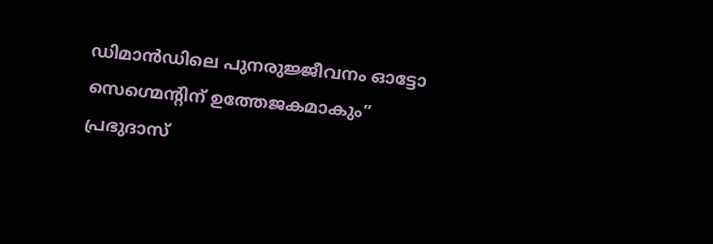ഡിമാന്‍ഡിലെ പുനരുജ്ജീവനം ഓട്ടോ സെഗ്മെന്റിന് ഉത്തേജകമാകും” പ്രഭുദാസ്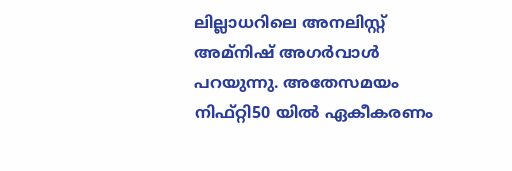ലില്ലാധറിലെ അനലിസ്റ്റ് അമ്നിഷ് അഗര്‍വാള്‍ പറയുന്നു. അതേസമയം നിഫ്റ്റി50 യില്‍ ഏകീകരണം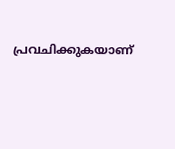പ്രവചിക്കുകയാണ്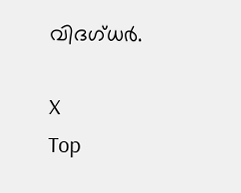വിദഗ്ധര്‍.

X
Top